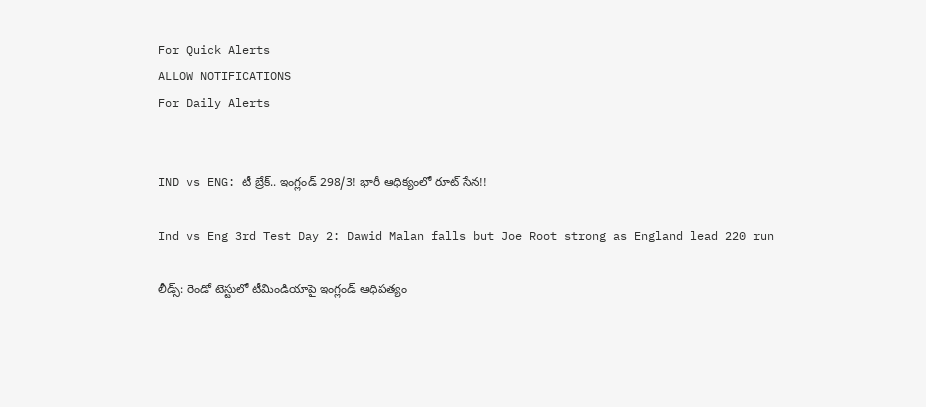For Quick Alerts
ALLOW NOTIFICATIONS
For Daily Alerts


IND vs ENG: టీ బ్రేక్‌.. ఇంగ్లండ్ 298/3! భారీ ఆధిక్యంలో రూట్ సేన!!

Ind vs Eng 3rd Test Day 2: Dawid Malan falls but Joe Root strong as England lead 220 run

లీడ్స్‌: రెండో టెస్టులో టీమిండియాపై ఇంగ్లండ్ ఆధిపత్యం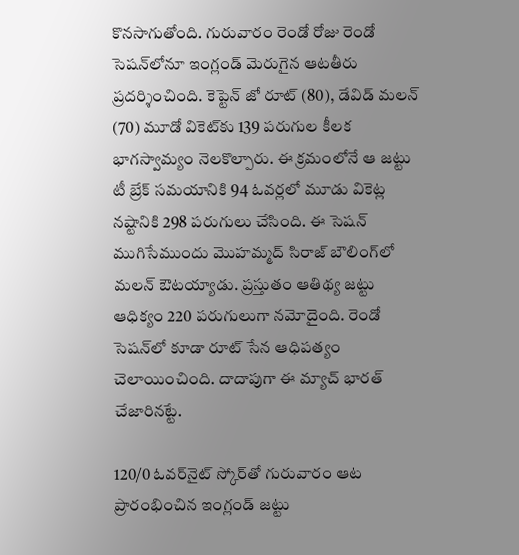కొనసాగుతోంది. గురువారం రెండో రోజు రెండో సెషన్‌లోనూ ఇంగ్లండ్ మెరుగైన ఆటతీరు ప్రదర్శించింది. కెప్టెన్‌ జో రూట్‌ (80), డేవిడ్‌ మలన్‌ (70) మూడో వికెట్‌కు 139 పరుగుల కీలక భాగస్వామ్యం నెలకొల్పారు. ఈ క్రమంలోనే ఆ జట్టు టీ బ్రేక్‌ సమయానికి 94 ఓవర్లలో మూడు వికెట్ల నష్టానికి 298 పరుగులు చేసింది. ఈ సెషన్‌ ముగిసేముందు మొహమ్మద్ సిరాజ్‌ బౌలింగ్‌లో మలన్‌ ఔటయ్యాడు. ప్రస్తుతం ఆతిథ్య జట్టు ఆధిక్యం 220 పరుగులుగా నమోదైంది. రెండో సెషన్‌లో కూడా రూట్ సేన ఆధిపత్యం చెలాయించింది. దాదాపుగా ఈ మ్యాచ్ భారత్ చేజారినట్టే.

120/0 ఓవర్‌నైట్‌ స్కోర్‌తో గురువారం ఆట ప్రారంభించిన ఇంగ్లండ్ జట్టు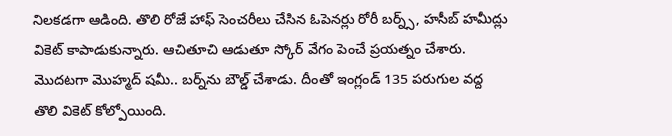నిలకడగా ఆడింది. తొలి రోజే హాఫ్ సెంచరీలు చేసిన ఓపెనర్లు రోరీ బర్న్స్, హసీబ్ హమీద్లు వికెట్ కాపాడుకున్నారు. ఆచితూచి ఆడుతూ స్కోర్ వేగం పెంచే ప్రయత్నం చేశారు. మొదటగా మొహ్మద్ షమీ.. బర్న్‌ను బౌల్డ్‌ చేశాడు. దీంతో ఇంగ్లండ్ 135 పరుగుల వద్ద తొలి వికెట్ కోల్పోయింది.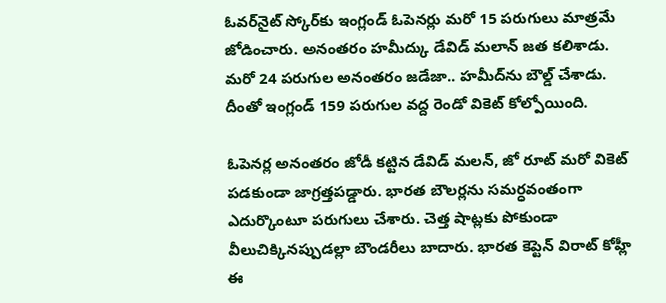ఓవర్‌నైట్‌ స్కోర్‌కు ఇంగ్లండ్ ఓపెనర్లు మరో 15 పరుగులు మాత్రమే జోడించారు. అనంతరం హమీద్కు డేవిడ్ మలాన్ జత కలిశాడు. మరో 24 పరుగుల అనంతరం జడేజా.. హమీద్‌ను బౌల్డ్‌ చేశాడు. దీంతో ఇంగ్లండ్ 159 పరుగుల వద్ద రెండో వికెట్ కోల్పోయింది.

ఓపెనర్ల అనంతరం జోడీ కట్టిన డేవిడ్ మలన్‌, జో రూట్‌ మరో వికెట్‌ పడకుండా జాగ్రత్తపడ్డారు. భారత బౌలర్లను సమర్ధవంతంగా ఎదుర్కొంటూ పరుగులు చేశారు. చెత్త షాట్లకు పోకుండా వీలుచిక్కినప్పుడల్లా బౌండరీలు బాదారు. భారత కెప్టెన్ విరాట్ కోహ్లీ ఈ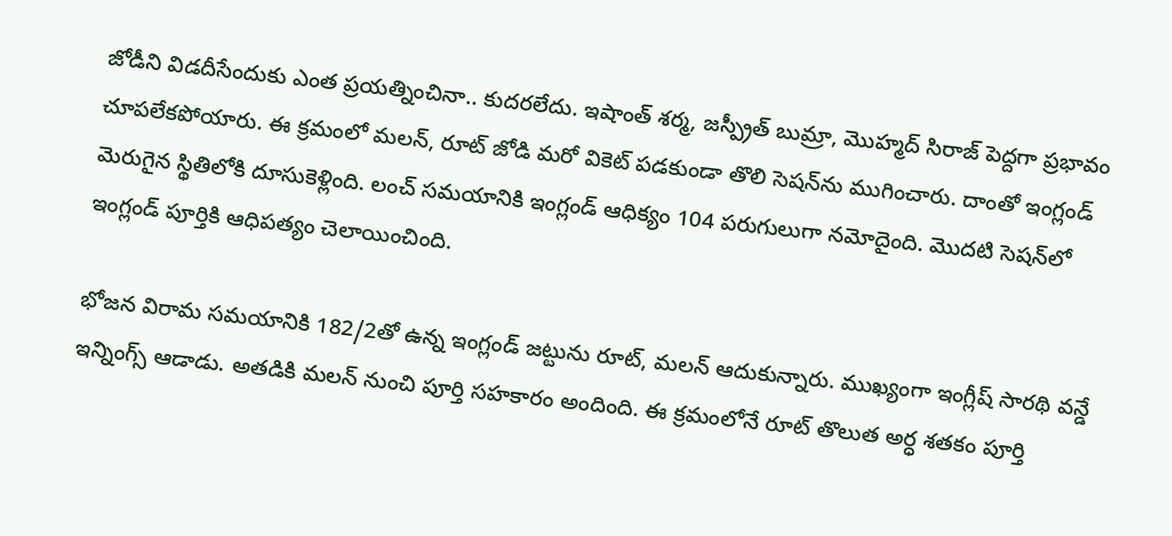జోడీని విడదీసేందుకు ఎంత ప్రయత్నించినా.. కుదరలేదు. ఇషాంత్ శర్మ, జస్ప్రీత్ బుమ్రా, మొహ్మద్ సిరాజ్ పెద్దగా ప్రభావం చూపలేకపోయారు. ఈ క్రమంలో మలన్‌, రూట్‌ జోడి మరో వికెట్‌ పడకుండా తొలి సెషన్‌ను ముగించారు. దాంతో ఇంగ్లండ్ మెరుగైన స్థితిలోకి దూసుకెళ్లింది. లంచ్ సమయానికి ఇంగ్లండ్ ఆధిక్యం 104 పరుగులుగా నమోదైంది. మొదటి సెషన్‌లో ఇంగ్లండ్ పూర్తికి ఆధిపత్యం చెలాయించింది.

భోజన విరామ సమయానికి 182/2తో ఉన్న ఇంగ్లండ్ జట్టును రూట్‌, మలన్‌ ఆదుకున్నారు. ముఖ్యంగా ఇంగ్లీష్ సారథి వన్డే ఇన్నింగ్స్‌ ఆడాడు. అతడికి మలన్‌ నుంచి పూర్తి సహకారం అందింది. ఈ క్రమంలోనే రూట్‌ తొలుత అర్ధ శతకం పూర్తి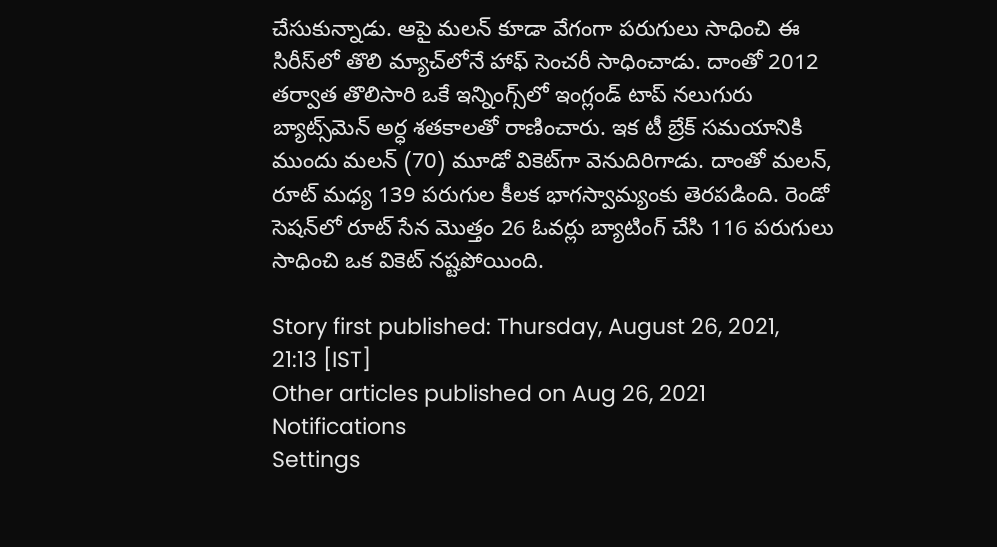చేసుకున్నాడు. ఆపై మలన్‌ కూడా వేగంగా పరుగులు సాధించి ఈ సిరీస్‌లో తొలి మ్యాచ్‌లోనే హాఫ్‌ సెంచరీ సాధించాడు. దాంతో 2012 తర్వాత తొలిసారి ఒకే ఇన్నింగ్స్‌లో ఇంగ్లండ్ టాప్‌ నలుగురు బ్యాట్స్‌మెన్‌ అర్ధ శతకాలతో రాణించారు. ఇక టీ బ్రేక్‌ సమయానికి ముందు మలన్‌ (70) మూడో వికెట్‌గా వెనుదిరిగాడు. దాంతో మలన్‌, రూట్ మధ్య 139 పరుగుల కీలక భాగస్వామ్యంకు తెరపడింది. రెండో సెషన్‌లో రూట్ సేన మొత్తం 26 ఓవర్లు బ్యాటింగ్‌ చేసి 116 పరుగులు సాధించి ఒక వికెట్‌ నష్టపోయింది.

Story first published: Thursday, August 26, 2021, 21:13 [IST]
Other articles published on Aug 26, 2021
Notifications
Settings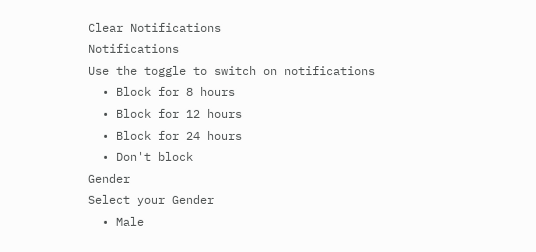Clear Notifications
Notifications
Use the toggle to switch on notifications
  • Block for 8 hours
  • Block for 12 hours
  • Block for 24 hours
  • Don't block
Gender
Select your Gender
  • Male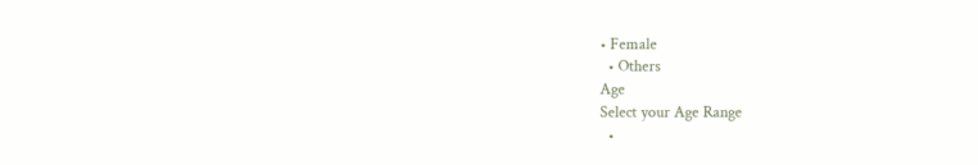• Female
  • Others
Age
Select your Age Range
  •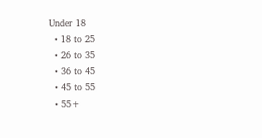Under 18
  • 18 to 25
  • 26 to 35
  • 36 to 45
  • 45 to 55
  • 55+